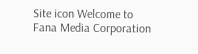Site icon Welcome to Fana Media Corporation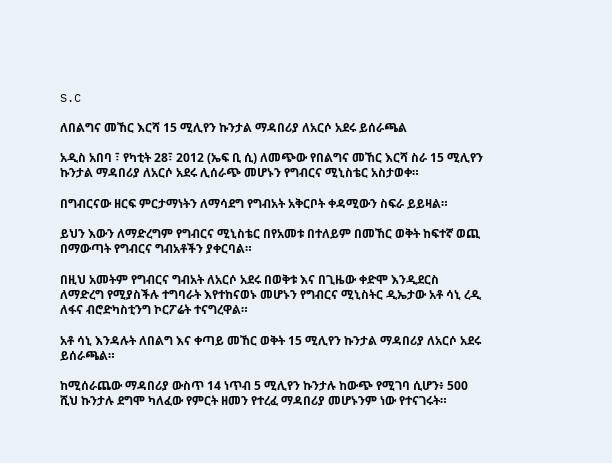S.C

ለበልግና መኸር እርሻ 15 ሚሊየን ኩንታል ማዳበሪያ ለአርሶ አደሩ ይሰራጫል

አዲስ አበባ ፣ የካቲት 28፣ 2012 (ኤፍ ቢ ሲ) ለመጭው የበልግና መኸር እርሻ ስራ 15 ሚሊየን ኩንታል ማዳበሪያ ለአርሶ አደሩ ሊሰራጭ መሆኑን የግብርና ሚኒስቴር አስታወቀ።

በግብርናው ዘርፍ ምርታማነትን ለማሳደግ የግብአት አቅርቦት ቀዳሚውን ስፍራ ይይዛል።

ይህን እውን ለማድረግም የግብርና ሚኒስቴር በየአመቱ በተለይም በመኸር ወቅት ከፍተኛ ወጪ በማውጣት የግብርና ግብአቶችን ያቀርባል።

በዚህ አመትም የግብርና ግብአት ለአርሶ አደሩ በወቅቱ እና በጊዜው ቀድሞ እንዲደርስ ለማድረግ የሚያስችሉ ተግባራት እየተከናወኑ መሆኑን የግብርና ሚኒስትር ዲኤታው አቶ ሳኒ ረዲ ለፋና ብሮድካስቲንግ ኮርፖሬት ተናግረዋል።

አቶ ሳኒ እንዳሉት ለበልግ እና ቀጣይ መኸር ወቅት 15 ሚሊየን ኩንታል ማዳበሪያ ለአርሶ አደሩ ይሰራጫል።

ከሚሰራጨው ማዳበሪያ ውስጥ 14 ነጥብ 5 ሚሊየን ኩንታሉ ከውጭ የሚገባ ሲሆን፥ 500 ሺህ ኩንታሉ ደግሞ ካለፈው የምርት ዘመን የተረፈ ማዳበሪያ መሆኑንም ነው የተናገሩት።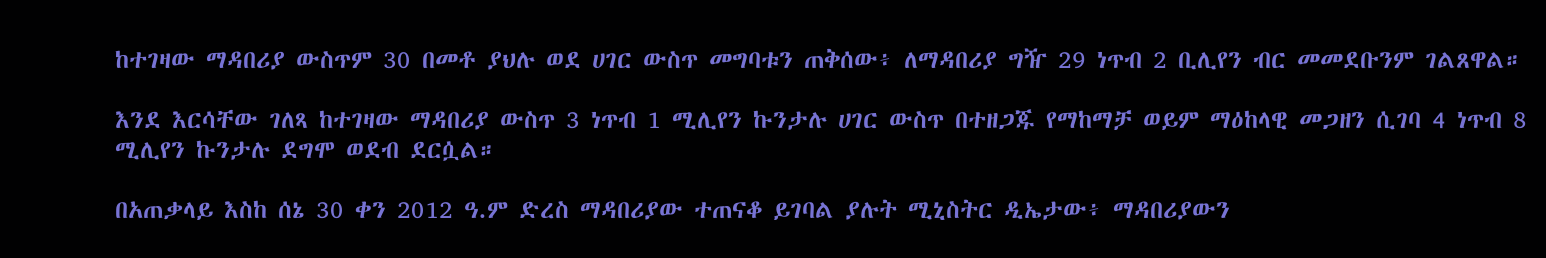ከተገዛው ማዳበሪያ ውስጥም 30 በመቶ ያህሉ ወደ ሀገር ውስጥ መግባቱን ጠቅሰው፥ ለማዳበሪያ ግዥ 29 ነጥብ 2 ቢሊየን ብር መመደቡንም ገልጸዋል።

እንደ እርሳቸው ገለጻ ከተገዛው ማዳበሪያ ውስጥ 3 ነጥብ 1 ሚሊየን ኩንታሉ ሀገር ውስጥ በተዘጋጁ የማከማቻ ወይም ማዕከላዊ መጋዘን ሲገባ 4 ነጥብ 8 ሚሊየን ኩንታሉ ደግሞ ወደብ ደርሷል።

በአጠቃላይ እስከ ሰኔ 30 ቀን 2012 ዓ.ም ድረስ ማዳበሪያው ተጠናቆ ይገባል ያሉት ሚኒስትር ዲኤታው፥ ማዳበሪያውን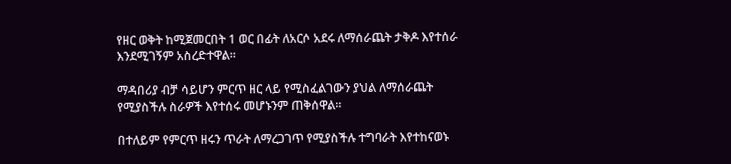የዘር ወቅት ከሚጀመርበት 1 ወር በፊት ለአርሶ አደሩ ለማሰራጨት ታቅዶ እየተሰራ እንደሚገኝም አስረድተዋል።

ማዳበሪያ ብቻ ሳይሆን ምርጥ ዘር ላይ የሚስፈልገውን ያህል ለማሰራጨት የሚያስችሉ ስራዎች እየተሰሩ መሆኑንም ጠቅሰዋል።

በተለይም የምርጥ ዘሩን ጥራት ለማረጋገጥ የሚያስችሉ ተግባራት እየተከናወኑ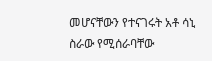መሆናቸውን የተናገሩት አቶ ሳኒ ስራው የሚሰራባቸው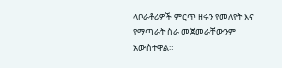ላቦራቶሪዎች ምርጥ ዘሩን የመለየት እና የማጣራት ስራ መጀመራቸውንም አውስተዋል።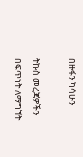በዙፋን ካሳሁን

ትኩስ መረጃዎችን በፍጥነት ለማግኘት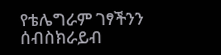የቴሌግራም ገፃችንን ሰብስክራይብ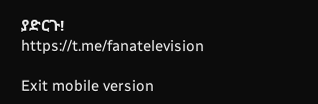ያድርጉ!
https://t.me/fanatelevision

Exit mobile version